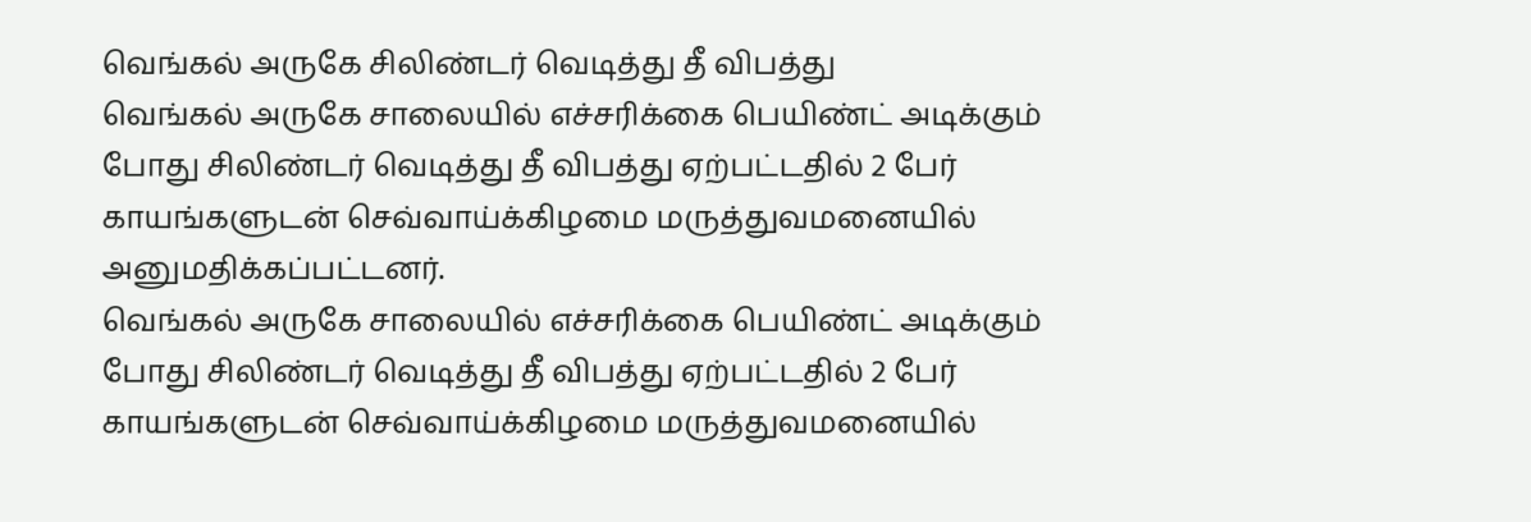வெங்கல் அருகே சிலிண்டர் வெடித்து தீ விபத்து
வெங்கல் அருகே சாலையில் எச்சரிக்கை பெயிண்ட் அடிக்கும் போது சிலிண்டர் வெடித்து தீ விபத்து ஏற்பட்டதில் 2 பேர் காயங்களுடன் செவ்வாய்க்கிழமை மருத்துவமனையில் அனுமதிக்கப்பட்டனர்.
வெங்கல் அருகே சாலையில் எச்சரிக்கை பெயிண்ட் அடிக்கும் போது சிலிண்டர் வெடித்து தீ விபத்து ஏற்பட்டதில் 2 பேர் காயங்களுடன் செவ்வாய்க்கிழமை மருத்துவமனையில்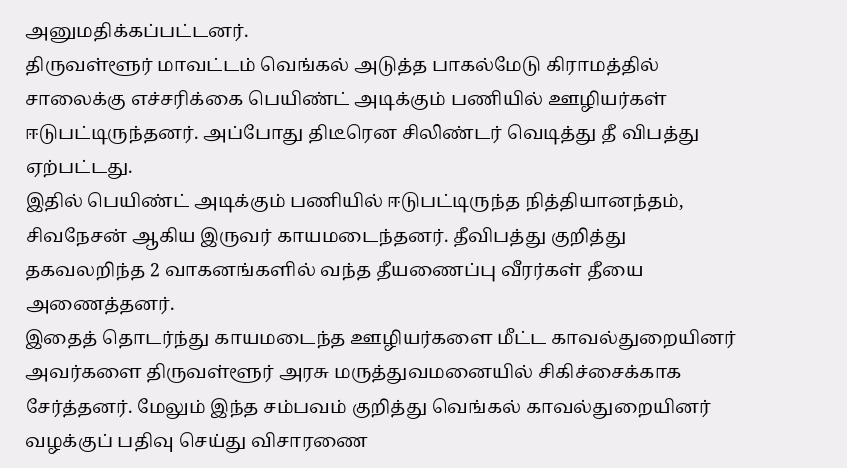அனுமதிக்கப்பட்டனர்.
திருவள்ளூர் மாவட்டம் வெங்கல் அடுத்த பாகல்மேடு கிராமத்தில் சாலைக்கு எச்சரிக்கை பெயிண்ட் அடிக்கும் பணியில் ஊழியர்கள் ஈடுபட்டிருந்தனர். அப்போது திடீரென சிலிண்டர் வெடித்து தீ விபத்து ஏற்பட்டது.
இதில் பெயிண்ட் அடிக்கும் பணியில் ஈடுபட்டிருந்த நித்தியானந்தம், சிவநேசன் ஆகிய இருவர் காயமடைந்தனர். தீவிபத்து குறித்து தகவலறிந்த 2 வாகனங்களில் வந்த தீயணைப்பு வீரர்கள் தீயை அணைத்தனர்.
இதைத் தொடர்ந்து காயமடைந்த ஊழியர்களை மீட்ட காவல்துறையினர் அவர்களை திருவள்ளூர் அரசு மருத்துவமனையில் சிகிச்சைக்காக சேர்த்தனர். மேலும் இந்த சம்பவம் குறித்து வெங்கல் காவல்துறையினர் வழக்குப் பதிவு செய்து விசாரணை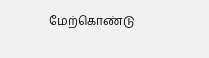மேற்கொண்டு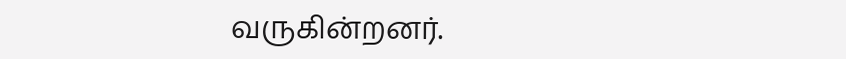வருகின்றனர்.